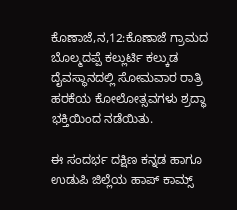ಕೊಣಾಜೆ,ನ,12:ಕೊಣಾಜೆ ಗ್ರಾಮದ ಬೊಲ್ಮದಪ್ಪೆ ಕಲ್ಲುರ್ಟಿ ಕಲ್ಕುಡ ದೈವಸ್ಥಾನದಲ್ಲಿ ಸೋಮವಾರ ರಾತ್ರಿ ಹರಕೆಯ ಕೋಲೋತ್ಸವಗಳು ಶ್ರದ್ಧಾ ಭಕ್ತಿಯಿಂದ ನಡೆಯಿತು.

ಈ ಸಂದರ್ಭ ದಕ್ಷಿಣ ಕನ್ನಡ ಹಾಗೂ ಉಡುಪಿ ಜಿಲ್ಲೆಯ ಹಾಪ್ ಕಾಮ್ಸ್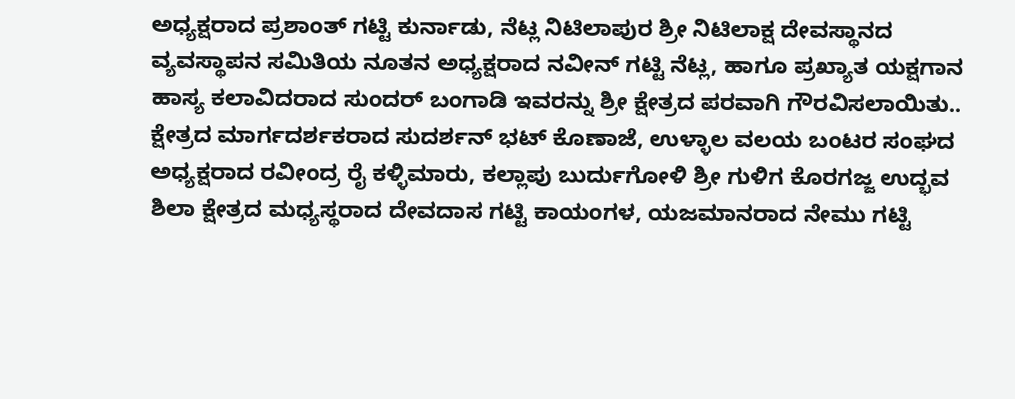ಅಧ್ಯಕ್ಷರಾದ ಪ್ರಶಾಂತ್ ಗಟ್ಟಿ ಕುರ್ನಾಡು, ನೆಟ್ಲ ನಿಟಿಲಾಪುರ ಶ್ರೀ ನಿಟಿಲಾಕ್ಷ ದೇವಸ್ಥಾನದ ವ್ಯವಸ್ಥಾಪನ ಸಮಿತಿಯ ನೂತನ ಅಧ್ಯಕ್ಷರಾದ ನವೀನ್ ಗಟ್ಟಿ ನೆಟ್ಲ, ಹಾಗೂ ಪ್ರಖ್ಯಾತ ಯಕ್ಷಗಾನ ಹಾಸ್ಯ ಕಲಾವಿದರಾದ ಸುಂದರ್ ಬಂಗಾಡಿ ಇವರನ್ನು ಶ್ರೀ ಕ್ಷೇತ್ರದ ಪರವಾಗಿ ಗೌರವಿಸಲಾಯಿತು..
ಕ್ಷೇತ್ರದ ಮಾರ್ಗದರ್ಶಕರಾದ ಸುದರ್ಶನ್ ಭಟ್ ಕೊಣಾಜೆ, ಉಳ್ಳಾಲ ವಲಯ ಬಂಟರ ಸಂಘದ ಅಧ್ಯಕ್ಷರಾದ ರವೀಂದ್ರ ರೈ ಕಳ್ಳಿಮಾರು, ಕಲ್ಲಾಪು ಬುರ್ದುಗೋಳಿ ಶ್ರೀ ಗುಳಿಗ ಕೊರಗಜ್ಜ ಉದ್ಭವ ಶಿಲಾ ಕ್ಷೇತ್ರದ ಮಧ್ಯಸ್ಥರಾದ ದೇವದಾಸ ಗಟ್ಟಿ ಕಾಯಂಗಳ, ಯಜಮಾನರಾದ ನೇಮು ಗಟ್ಟಿ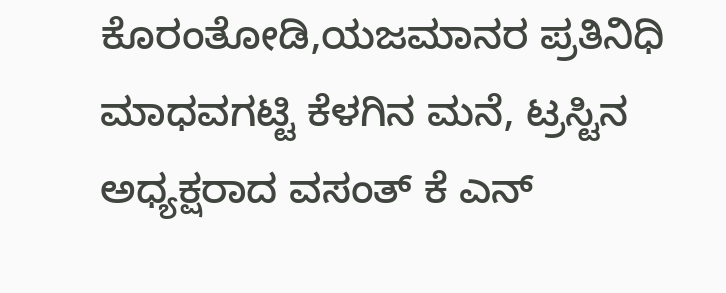ಕೊರಂತೋಡಿ,ಯಜಮಾನರ ಪ್ರತಿನಿಧಿ ಮಾಧವಗಟ್ಟಿ ಕೆಳಗಿನ ಮನೆ, ಟ್ರಸ್ಟಿನ ಅಧ್ಯಕ್ಷರಾದ ವಸಂತ್ ಕೆ ಎನ್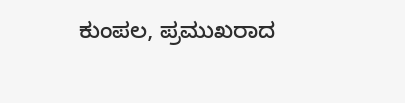ಕುಂಪಲ, ಪ್ರಮುಖರಾದ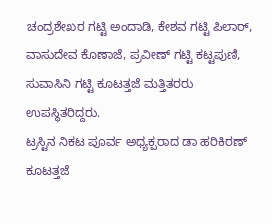ಚಂದ್ರಶೇಖರ ಗಟ್ಟಿ ಅಂದಾಡಿ, ಕೇಶವ ಗಟ್ಟಿ ಪಿಲಾರ್, ವಾಸುದೇವ ಕೊಣಾಜೆ, ಪ್ರವೀಣ್ ಗಟ್ಟಿ ಕಟ್ಟಪುಣಿ, ಸುವಾಸಿನಿ ಗಟ್ಟಿ ಕೂಟತ್ತಜೆ ಮತ್ತಿತರರು ಉಪಸ್ಥಿತರಿದ್ದರು.
ಟ್ರಸ್ಟಿನ ನಿಕಟ ಪೂರ್ವ ಅಧ್ಯಕ್ಪರಾದ ಡಾ ಹರಿಕಿರಣ್ ಕೂಟತ್ತಜೆ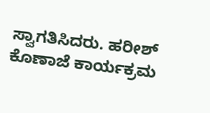ಸ್ವಾಗತಿಸಿದರು. ಹರೀಶ್ ಕೊಣಾಜೆ ಕಾರ್ಯಕ್ರಮ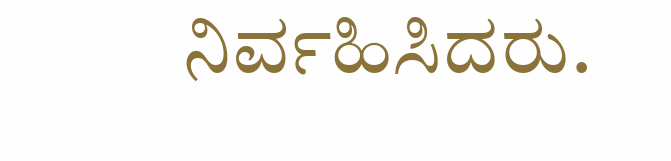ನಿರ್ವಹಿಸಿದರು.